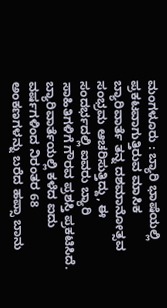ಮಂಗಳೂರು : ಬ್ಯಾರಿ ಭಾಷೆಯಲ್ಲಿ ಪ್ರಕಟವಾಗುತ್ತಿರುವ ಮಾಸಿಕ ಬ್ಯಾರಿವಾರ್ತೆ ತನ್ನ ದಶಮಾನೋತ್ಸವ ಸಂಭ್ರಮ ಆಚರಿಸುತ್ತಿದ್ದು, ಈ ಸಂದರ್ಭದಲ್ಲಿ ಐವರು ಬ್ಯಾರಿ ಸಾಹಿತಿಗಳಿಗೆ ಗೌರವ ಪ್ರಶಸ್ತಿ ಪ್ರಕಟಿಸಿದೆ.
ಬ್ಯಾರಿವಾರ್ತೆಯಲ್ಲಿ ಕಳೆದ ಐದು ವರ್ಷಗಳಿಂದ ನಿರಂತರ 68 ಅಂಕಣಗಳನ್ನು ಬರೆದ ಹಪ್ಸಾ ಬಾನು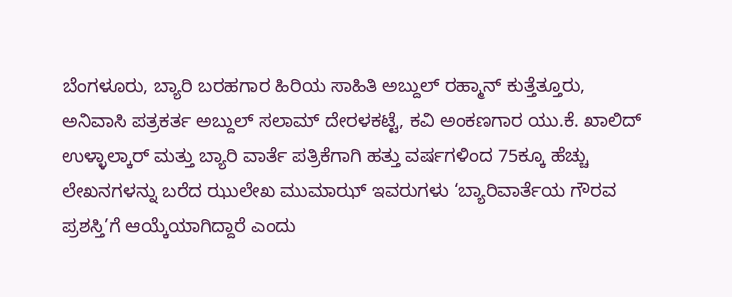ಬೆಂಗಳೂರು, ಬ್ಯಾರಿ ಬರಹಗಾರ ಹಿರಿಯ ಸಾಹಿತಿ ಅಬ್ದುಲ್ ರಹ್ಮಾನ್ ಕುತ್ತೆತ್ತೂರು, ಅನಿವಾಸಿ ಪತ್ರಕರ್ತ ಅಬ್ದುಲ್ ಸಲಾಮ್ ದೇರಳಕಟ್ಟೆ, ಕವಿ ಅಂಕಣಗಾರ ಯು.ಕೆ. ಖಾಲಿದ್ ಉಳ್ಳಾಲ್ಕಾರ್ ಮತ್ತು ಬ್ಯಾರಿ ವಾರ್ತೆ ಪತ್ರಿಕೆಗಾಗಿ ಹತ್ತು ವರ್ಷಗಳಿಂದ 75ಕ್ಕೂ ಹೆಚ್ಚು ಲೇಖನಗಳನ್ನು ಬರೆದ ಝುಲೇಖ ಮುಮಾಝ್ ಇವರುಗಳು ‘ಬ್ಯಾರಿವಾರ್ತೆಯ ಗೌರವ ಪ್ರಶಸ್ತಿ’ಗೆ ಆಯ್ಕೆಯಾಗಿದ್ದಾರೆ ಎಂದು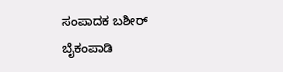ಸಂಪಾದಕ ಬಶೀರ್ ಬೈಕಂಪಾಡಿ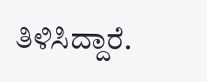ತಿಳಿಸಿದ್ದಾರೆ.